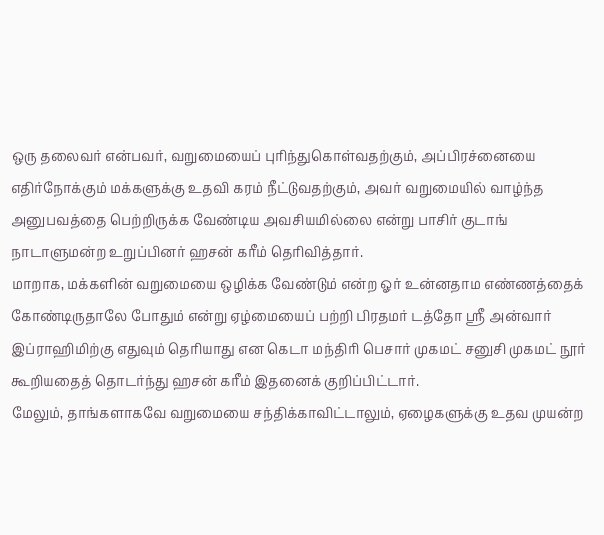ஒரு தலைவர் என்பவர், வறுமையைப் புரிந்துகொள்வதற்கும், அப்பிரச்னையை எதிர்நோக்கும் மக்களுக்கு உதவி கரம் நீட்டுவதற்கும், அவர் வறுமையில் வாழ்ந்த அனுபவத்தை பெற்றிருக்க வேண்டிய அவசியமில்லை என்று பாசிர் குடாங் நாடாளுமன்ற உறுப்பினர் ஹசன் கரீம் தெரிவித்தார்.
மாறாக, மக்களின் வறுமையை ஒழிக்க வேண்டும் என்ற ஓர் உன்னதாம எண்ணத்தைக் கோண்டிருதாலே போதும் என்று ஏழ்மையைப் பற்றி பிரதமர் டத்தோ ஶ்ரீ அன்வார் இப்ராஹிமிற்கு எதுவும் தெரியாது என கெடா மந்திரி பெசார் முகமட் சனுசி முகமட் நூர் கூறியதைத் தொடர்ந்து ஹசன் கரீம் இதனைக் குறிப்பிட்டார்.
மேலும், தாங்களாகவே வறுமையை சந்திக்காவிட்டாலும், ஏழைகளுக்கு உதவ முயன்ற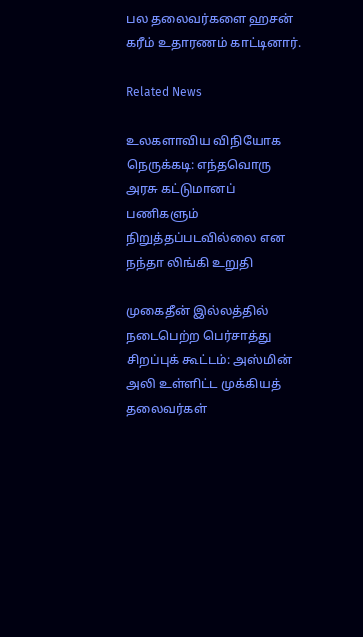பல தலைவர்களை ஹசன் கரீம் உதாரணம் காட்டினார்.

Related News

உலகளாவிய விநியோக நெருக்கடி: எந்தவொரு அரசு கட்டுமானப் பணிகளும் நிறுத்தப்படவில்லை என நந்தா லிங்கி உறுதி

முகைதீன் இல்லத்தில் நடைபெற்ற பெர்சாத்து சிறப்புக் கூட்டம்: அஸ்மின் அலி உள்ளிட்ட முக்கியத் தலைவர்கள்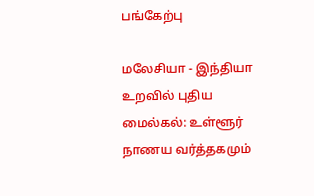பங்கேற்பு

மலேசியா - இந்தியா உறவில் புதிய மைல்கல்: உள்ளூர் நாணய வர்த்தகமும்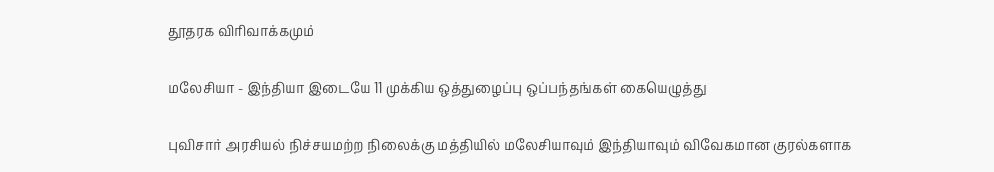தூதரக விரிவாக்கமும்

மலேசியா - இந்தியா இடையே 11 முக்கிய ஒத்துழைப்பு ஒப்பந்தங்கள் கையெழுத்து

புவிசார் அரசியல் நிச்சயமற்ற நிலைக்கு மத்தியில் மலேசியாவும் இந்தியாவும் விவேகமான குரல்களாக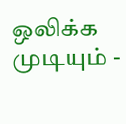ஒலிக்க முடியும் -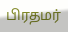பிரதமர்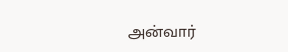அன்வார்